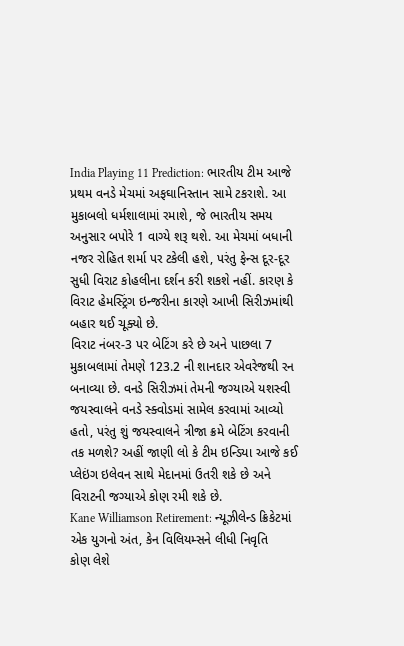India Playing 11 Prediction: ભારતીય ટીમ આજે પ્રથમ વનડે મેચમાં અફઘાનિસ્તાન સામે ટકરાશે. આ મુકાબલો ધર્મશાલામાં રમાશે, જે ભારતીય સમય અનુસાર બપોરે 1 વાગ્યે શરૂ થશે. આ મેચમાં બધાની નજર રોહિત શર્મા પર ટકેલી હશે, પરંતુ ફેન્સ દૂર-દૂર સુધી વિરાટ કોહલીના દર્શન કરી શકશે નહીં. કારણ કે વિરાટ હેમસ્ટ્રિંગ ઇન્જરીના કારણે આખી સિરીઝમાંથી બહાર થઈ ચૂક્યો છે.
વિરાટ નંબર-3 પર બેટિંગ કરે છે અને પાછલા 7 મુકાબલામાં તેમણે 123.2 ની શાનદાર એવરેજથી રન બનાવ્યા છે. વનડે સિરીઝમાં તેમની જગ્યાએ યશસ્વી જયસ્વાલને વનડે સ્ક્વોડમાં સામેલ કરવામાં આવ્યો હતો, પરંતુ શું જયસ્વાલને ત્રીજા ક્રમે બેટિંગ કરવાની તક મળશે? અહીં જાણી લો કે ટીમ ઇન્ડિયા આજે કઈ પ્લેઇંગ ઇલેવન સાથે મેદાનમાં ઉતરી શકે છે અને વિરાટની જગ્યાએ કોણ રમી શકે છે.
Kane Williamson Retirement: ન્યૂઝીલેન્ડ ક્રિકેટમાં એક યુગનો અંત, કેન વિલિયમ્સને લીધી નિવૃતિ
કોણ લેશે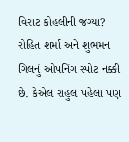વિરાટ કોહલીની જગ્યા?
રોહિત શર્મા અને શુભમન ગિલનું ઓપનિંગ સ્પોટ નક્કી છે. કેએલ રાહુલ પહેલા પણ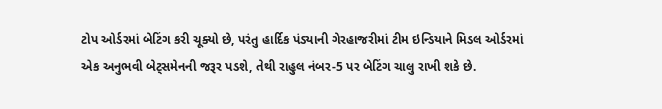ટોપ ઓર્ડરમાં બેટિંગ કરી ચૂક્યો છે, પરંતુ હાર્દિક પંડ્યાની ગેરહાજરીમાં ટીમ ઇન્ડિયાને મિડલ ઓર્ડરમાં એક અનુભવી બેટ્સમેનની જરૂર પડશે, તેથી રાહુલ નંબર-5 પર બેટિંગ ચાલુ રાખી શકે છે.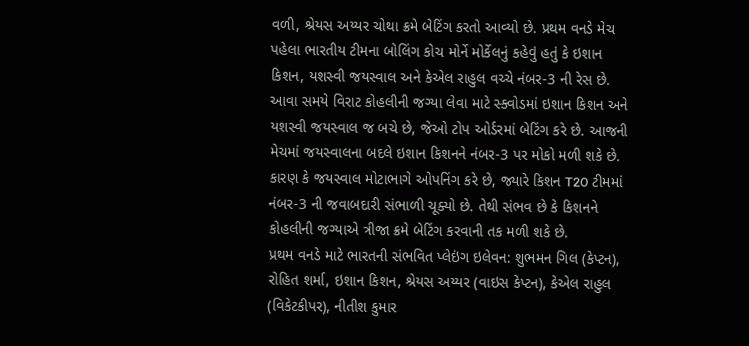વળી, શ્રેયસ અય્યર ચોથા ક્રમે બેટિંગ કરતો આવ્યો છે. પ્રથમ વનડે મેચ પહેલા ભારતીય ટીમના બોલિંગ કોચ મોર્ને મોર્કેલનું કહેવું હતું કે ઇશાન કિશન, યશસ્વી જયસ્વાલ અને કેએલ રાહુલ વચ્ચે નંબર-3 ની રેસ છે.
આવા સમયે વિરાટ કોહલીની જગ્યા લેવા માટે સ્ક્વોડમાં ઇશાન કિશન અને યશસ્વી જયસ્વાલ જ બચે છે, જેઓ ટોપ ઓર્ડરમાં બેટિંગ કરે છે. આજની મેચમાં જયસ્વાલના બદલે ઇશાન કિશનને નંબર-3 પર મોકો મળી શકે છે. કારણ કે જયસ્વાલ મોટાભાગે ઓપનિંગ કરે છે, જ્યારે કિશન T20 ટીમમાં નંબર-3 ની જવાબદારી સંભાળી ચૂક્યો છે. તેથી સંભવ છે કે કિશનને કોહલીની જગ્યાએ ત્રીજા ક્રમે બેટિંગ કરવાની તક મળી શકે છે.
પ્રથમ વનડે માટે ભારતની સંભવિત પ્લેઇંગ ઇલેવન: શુભમન ગિલ (કેપ્ટન), રોહિત શર્મા, ઇશાન કિશન, શ્રેયસ અય્યર (વાઇસ કેપ્ટન), કેએલ રાહુલ (વિકેટકીપર), નીતીશ કુમાર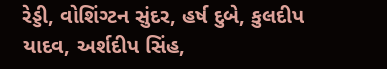રેડ્ડી, વોશિંગ્ટન સુંદર, હર્ષ દુબે, કુલદીપ યાદવ, અર્શદીપ સિંહ,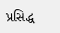પ્રસિદ્ધ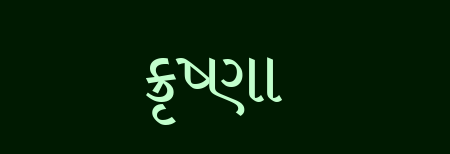ક્રૃષ્ણા